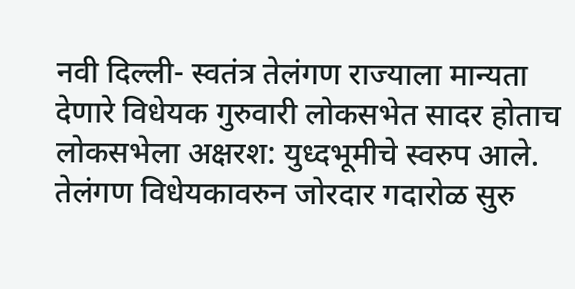नवी दिल्ली- स्वतंत्र तेलंगण राज्याला मान्यता देणारे विधेयक गुरुवारी लोकसभेत सादर होताच लोकसभेला अक्षरश: युध्दभूमीचे स्वरुप आले. तेलंगण विधेयकावरुन जोरदार गदारोळ सुरु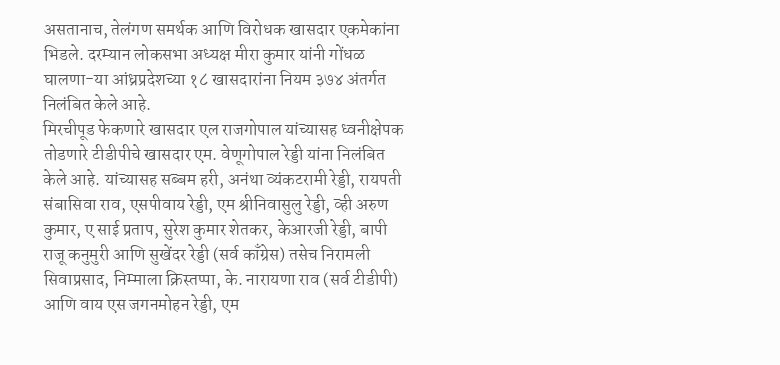असतानाच, तेलंगण समर्थक आणि विरोधक खासदार एकमेकांना भिडले. दरम्यान लोकसभा अध्यक्ष मीरा कुमार यांनी गोंधळ घालणा-या आंध्रप्रदेशच्या १८ खासदारांना नियम ३७४ अंतर्गत निलंबित केले आहे.
मिरचीपूड फेकणारे खासदार एल राजगोपाल यांच्यासह ध्वनीक्षेपक तोडणारे टीडीपीचे खासदार एम. वेणूगोपाल रेड्डी यांना निलंबित केले आहे. यांच्यासह सब्बम हरी, अनंथा व्यंकटरामी रेड्डी, रायपती संबासिवा राव, एसपीवाय रेड्डी, एम श्रीनिवासुलु रेड्डी, व्ही अरुण कुमार, ए साई प्रताप, सुरेश कुमार शेतकर, केआरजी रेड्डी, बापी राजू कनुमुरी आणि सुखेंदर रेड्डी (सर्व काँग्रेस) तसेच निरामली सिवाप्रसाद, निम्माला क्रिस्तप्पा, के. नारायणा राव (सर्व टीडीपी) आणि वाय एस जगनमोहन रेड्डी, एम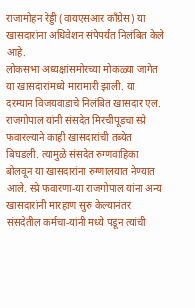राजामोहन रेड्डी (वायएसआर काँग्रेस) या खासदारांना अधिवेशन संपेपर्यंत निलंबित केले आहे.
लोकसभा अध्यक्षांसमोरच्या मोकळ्या जागेत या खासदारांमध्ये मारामारी झाली. या दरम्यान विजयवाडाचे निलंबित खासदार एल. राजगोपाल यांनी संसदेत मिरचीपूडचा स्प्रे फवारल्याने काही खासदारांची तब्येत बिघडली. त्यामुळे संसदेत रुग्णवाहिका बोलवून या खासदारांना रुग्णालयात नेण्यात आले. स्प्रे फवारणा-या राजगोपाल यांना अन्य खासदारांनी मारहाण सुरु केल्यानंतर संसदेतील कर्मचा-यांनी मध्ये पडून त्यांची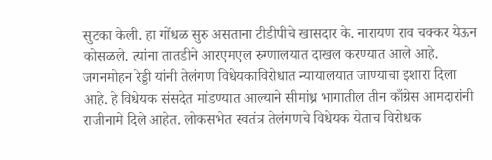सुटका केली. हा गोंधळ सुरु असताना टीडीपीचे खासदार के. नारायण राव चक्कर येऊन कोसळले. त्यांना तातडीने आरएमएल रुग्णालयात दाखल करण्यात आले आहे. जगनमोहन रेड्डी यांनी तेलंगण विधेयकाविरोधात न्यायालयात जाण्याचा इशारा दिला आहे. हे विधेयक संसदेत मांडण्यात आल्याने सीमांध्र भागातील तीन काँग्रेस आमदारांनी राजीनामे दिले आहेत. लोकसभेत स्वतंत्र तेलंगणचे विधेयक येताच विरोधक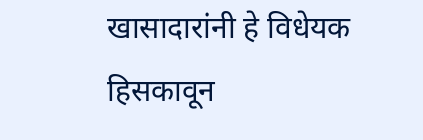खासादारांनी हे विधेयक हिसकावून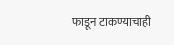फाडून टाकण्याचाही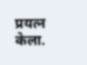प्रयत्न केला.